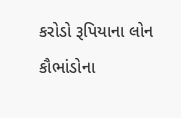કરોડો રૂપિયાના લોન કૌભાંડોના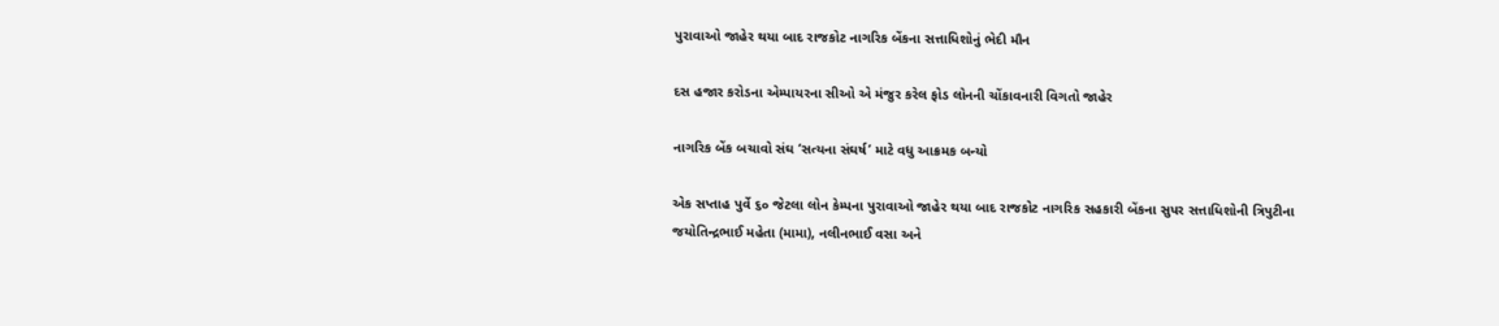પુરાવાઓ જાહેર થયા બાદ રાજકોટ નાગરિક બેંકના સત્તાધિશોનું ભેદી મૌન

દસ હજાર કરોડના એમ્પાયરના સીઓ એ મંજુર કરેલ ફોડ લોનની ચોંકાવનારી વિગતો જાહેર

નાગરિક બેંક બચાવો સંઘ ‘સત્યના સંઘર્ષ’ માટે વધુ આક્રમક બન્યો

એક સપ્તાહ પુર્વે ૬૦ જેટલા લોન કેમ્પના પુરાવાઓ જાહેર થયા બાદ રાજકોટ નાગરિક સહકારી બેંકના સુપર સત્તાધિશોની ત્રિપુટીના જયોતિન્દ્રભાઈ મહેતા (મામા), નલીનભાઈ વસા અને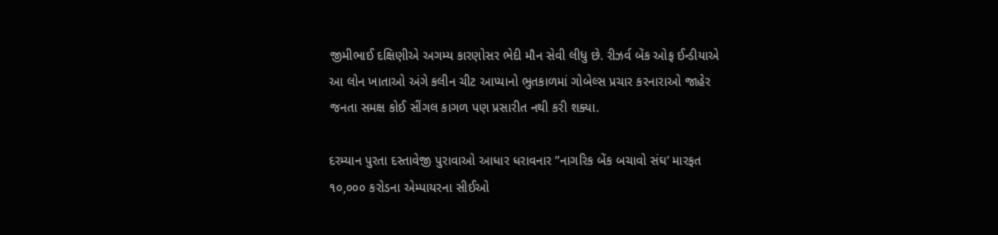જીમીભાઈ દક્ષિણીએ અગમ્ય કારણોસર ભેદી મૌન સેવી લીધુ છે. રીઝર્વ બેંક ઓફ ઈન્ડીયાએ આ લોન ખાતાઓ અંગે કલીન ચીટ આપ્યાનો ભુતકાળમાં ગોબેલ્સ પ્રચાર કરનારાઓ જાહેર જનતા સમક્ષ કોઈ સીંગલ કાગળ પણ પ્રસારીત નથી કરી શક્યા.

દરમ્યાન પુરતા દસ્તાવેજી પુરાવાઓ આધાર ધરાવનાર ”નાગરિક બેંક બચાવો સંઘ’ મારફત ૧૦,૦૦૦ કરોડના એમ્પાયરના સીઈઓ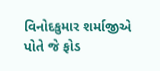વિનોદકુમાર શર્માજીએ પોતે જે ફોડ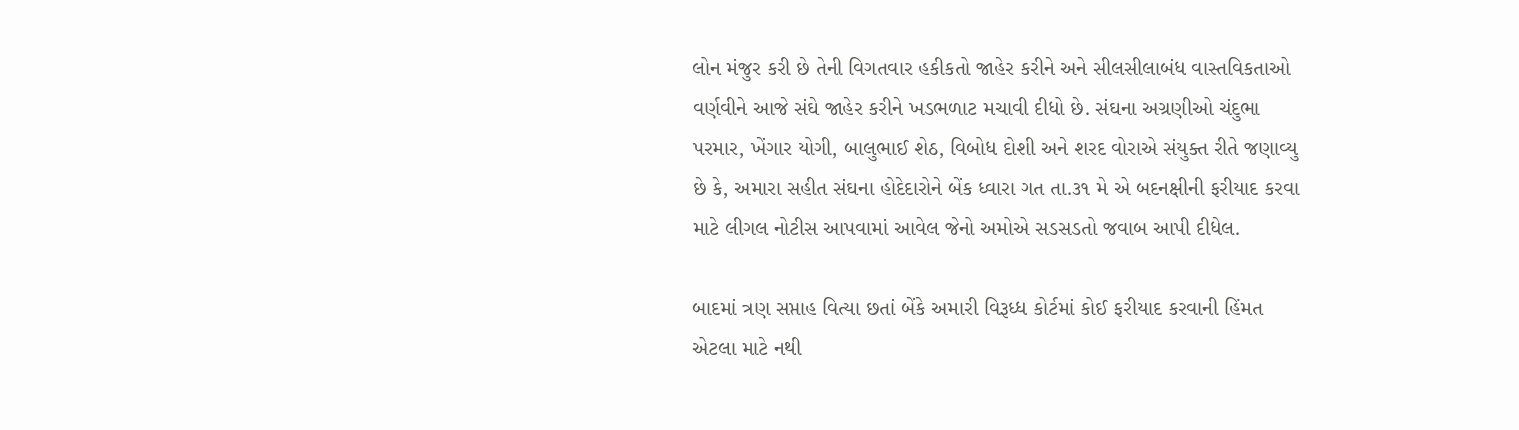લોન મંજુર કરી છે તેની વિગતવાર હકીકતો જાહેર કરીને અને સીલસીલાબંધ વાસ્તવિકતાઓ વર્ણવીને આજે સંઘે જાહેર કરીને ખડભળાટ મચાવી દીધો છે. સંઘના અગ્રણીઓ ચંદુભા પરમાર, ખેંગાર યોગી, બાલુભાઈ શેઠ, વિબોધ દોશી અને શરદ વોરાએ સંયુક્ત રીતે જણાવ્યુ છે કે, અમારા સહીત સંઘના હોદેદારોને બેંક ધ્વારા ગત તા.૩૧ મે એ બદનક્ષીની ફરીયાદ કરવા માટે લીગલ નોટીસ આપવામાં આવેલ જેનો અમોએ સડસડતો જવાબ આપી દીધેલ.

બાદમાં ત્રણ સપ્તાહ વિત્યા છતાં બેંકે અમારી વિરૂધ્ધ કોર્ટમાં કોઈ ફરીયાદ કરવાની હિંમત એટલા માટે નથી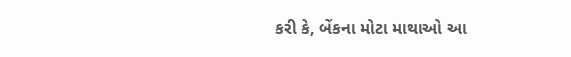કરી કે, બેંકના મોટા માથાઓ આ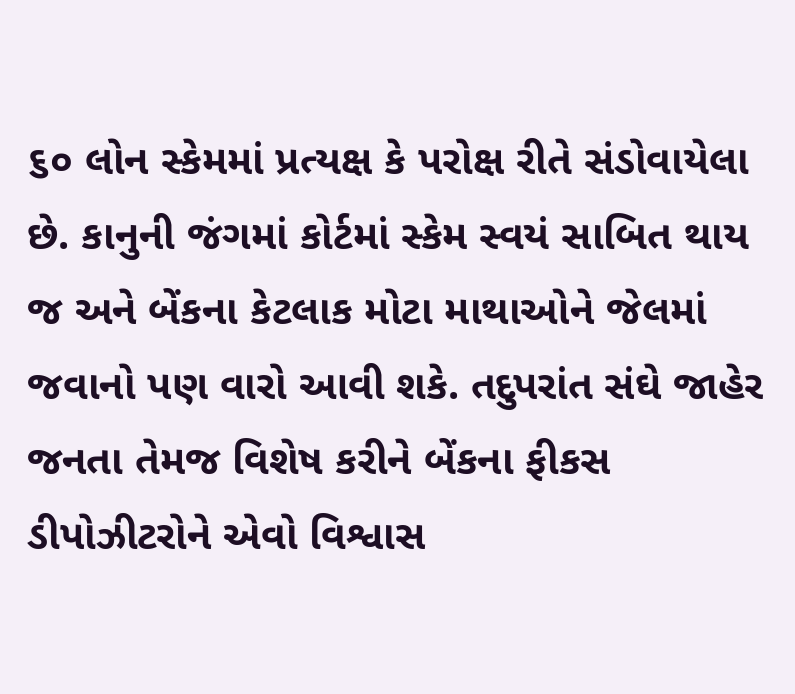૬૦ લોન સ્કેમમાં પ્રત્યક્ષ કે પરોક્ષ રીતે સંડોવાયેલા છે. કાનુની જંગમાં કોર્ટમાં સ્કેમ સ્વયં સાબિત થાય જ અને બેંકના કેટલાક મોટા માથાઓને જેલમાં જવાનો પણ વારો આવી શકે. તદુપરાંત સંઘે જાહેર જનતા તેમજ વિશેષ કરીને બેંકના ફીકસ ડીપોઝીટરોને એવો વિશ્વાસ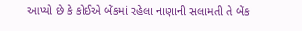આપ્યો છે કે કોઈએ બેંકમાં રહેલા નાણાની સલામતી તે બેંક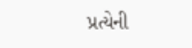પ્રત્યેની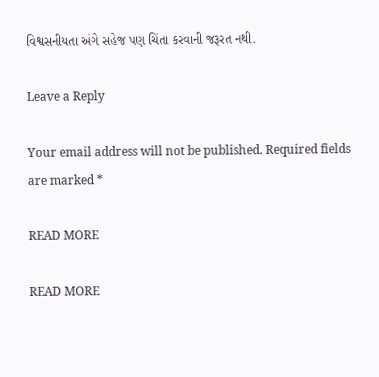વિશ્વસનીયતા અંગે સહેજ પણ ચિંતા કરવાની જરૂરત નથી.

Leave a Reply

Your email address will not be published. Required fields are marked *

READ MORE

READ MORE